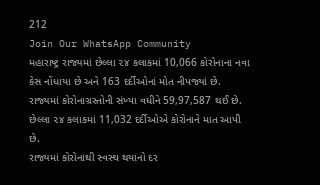212
Join Our WhatsApp Community
મહારાષ્ટ્ર રાજ્યમાં છેલ્લા ૨૪ કલાકમાં 10,066 કોરોનાના નવા કેસ નોંધાયા છે અને 163 દર્દીઓનાં મોત નીપજ્યાં છે.
રાજ્યમાં કોરોનાગ્રસ્તોની સંખ્યા વધીને 59,97,587 થઈ છે.
છેલ્લા ૨૪ કલાકમાં 11,032 દર્દીઓએ કોરોનાને માત આપી છે.
રાજ્યમાં કોરોનાથી સ્વસ્થ થયાનો દર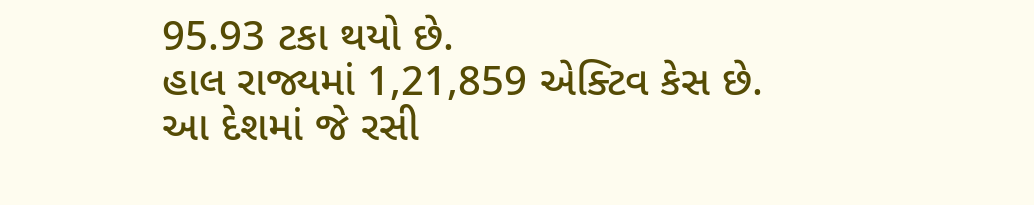95.93 ટકા થયો છે.
હાલ રાજ્યમાં 1,21,859 એક્ટિવ કેસ છે.
આ દેશમાં જે રસી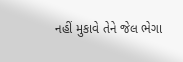નહીં મુકાવે તેને જેલ ભેગા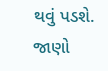થવું પડશે. જાણો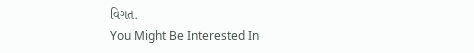વિગત.
You Might Be Interested In